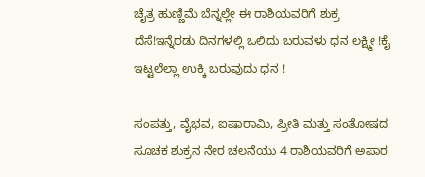ಚೈತ್ರ ಹುಣ್ಣಿಮೆ ಬೆನ್ನಲ್ಲೇ ಈ ರಾಶಿಯವರಿಗೆ ಶುಕ್ರ ದೆಸೆ!ಇನ್ನೆರಡು ದಿನಗಳಲ್ಲಿ ಒಲಿದು ಬರುವಳು ಧನ ಲಕ್ಷ್ಮೀ !ಕೈ ಇಟ್ಟಲೆಲ್ಲಾ ಉಕ್ಕಿ ಬರುವುದು ಧನ !

ಸಂಪತ್ತು, ವೈಭವ, ಐಷಾರಾಮಿ, ಪ್ರೀತಿ ಮತ್ತು ಸಂತೋಷದ ಸೂಚಕ ಶುಕ್ರನ ನೇರ ಚಲನೆಯು 4 ರಾಶಿಯವರಿಗೆ ಅಪಾರ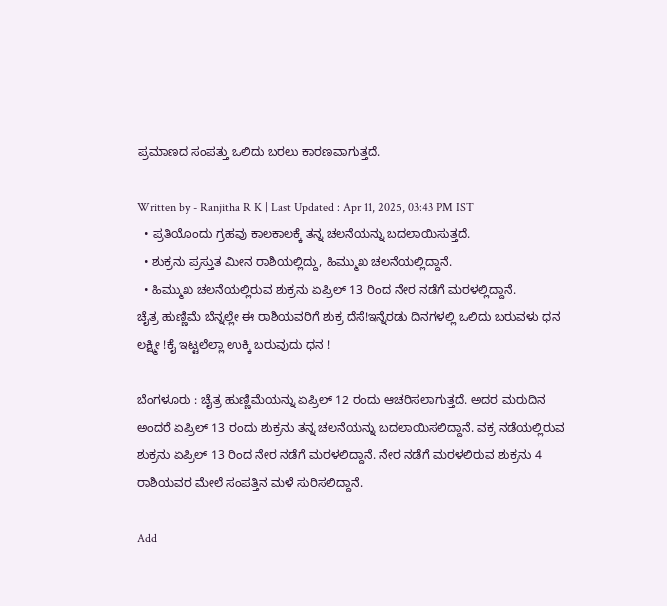ಪ್ರಮಾಣದ ಸಂಪತ್ತು ಒಲಿದು ಬರಲು ಕಾರಣವಾಗುತ್ತದೆ.

Written by - Ranjitha R K | Last Updated : Apr 11, 2025, 03:43 PM IST
  • ಪ್ರತಿಯೊಂದು ಗ್ರಹವು ಕಾಲಕಾಲಕ್ಕೆ ತನ್ನ ಚಲನೆಯನ್ನು ಬದಲಾಯಿಸುತ್ತದೆ.
  • ಶುಕ್ರನು ಪ್ರಸ್ತುತ ಮೀನ ರಾಶಿಯಲ್ಲಿದ್ದು, ಹಿಮ್ಮುಖ ಚಲನೆಯಲ್ಲಿದ್ದಾನೆ.
  • ಹಿಮ್ಮುಖ ಚಲನೆಯಲ್ಲಿರುವ ಶುಕ್ರನು ಏಪ್ರಿಲ್ 13 ರಿಂದ ನೇರ ನಡೆಗೆ ಮರಳಲ್ಲಿದ್ದಾನೆ.
ಚೈತ್ರ ಹುಣ್ಣಿಮೆ ಬೆನ್ನಲ್ಲೇ ಈ ರಾಶಿಯವರಿಗೆ ಶುಕ್ರ ದೆಸೆ!ಇನ್ನೆರಡು ದಿನಗಳಲ್ಲಿ ಒಲಿದು ಬರುವಳು ಧನ ಲಕ್ಷ್ಮೀ !ಕೈ ಇಟ್ಟಲೆಲ್ಲಾ ಉಕ್ಕಿ ಬರುವುದು ಧನ !

ಬೆಂಗಳೂರು : ಚೈತ್ರ ಹುಣ್ಣಿಮೆಯನ್ನು ಏಪ್ರಿಲ್ 12 ರಂದು ಆಚರಿಸಲಾಗುತ್ತದೆ. ಅದರ ಮರುದಿನ ಅಂದರೆ ಏಪ್ರಿಲ್ 13 ರಂದು ಶುಕ್ರನು ತನ್ನ ಚಲನೆಯನ್ನು ಬದಲಾಯಿಸಲಿದ್ದಾನೆ. ವಕ್ರ ನಡೆಯಲ್ಲಿರುವ ಶುಕ್ರನು ಏಪ್ರಿಲ್ 13 ರಿಂದ ನೇರ ನಡೆಗೆ ಮರಳಲಿದ್ದಾನೆ. ನೇರ ನಡೆಗೆ ಮರಳಲಿರುವ ಶುಕ್ರನು 4 ರಾಶಿಯವರ ಮೇಲೆ ಸಂಪತ್ತಿನ ಮಳೆ ಸುರಿಸಲಿದ್ದಾನೆ.

Add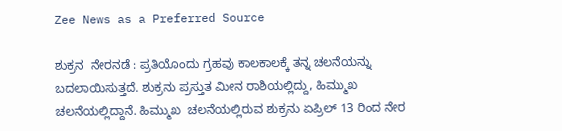Zee News as a Preferred Source

ಶುಕ್ರನ  ನೇರನಡೆ : ಪ್ರತಿಯೊಂದು ಗ್ರಹವು ಕಾಲಕಾಲಕ್ಕೆ ತನ್ನ ಚಲನೆಯನ್ನು ಬದಲಾಯಿಸುತ್ತದೆ. ಶುಕ್ರನು ಪ್ರಸ್ತುತ ಮೀನ ರಾಶಿಯಲ್ಲಿದ್ದು, ಹಿಮ್ಮುಖ ಚಲನೆಯಲ್ಲಿದ್ದಾನೆ. ಹಿಮ್ಮುಖ  ಚಲನೆಯಲ್ಲಿರುವ ಶುಕ್ರನು ಏಪ್ರಿಲ್ 13 ರಿಂದ ನೇರ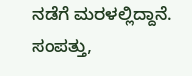ನಡೆಗೆ ಮರಳಲ್ಲಿದ್ದಾನೆ. ಸಂಪತ್ತು,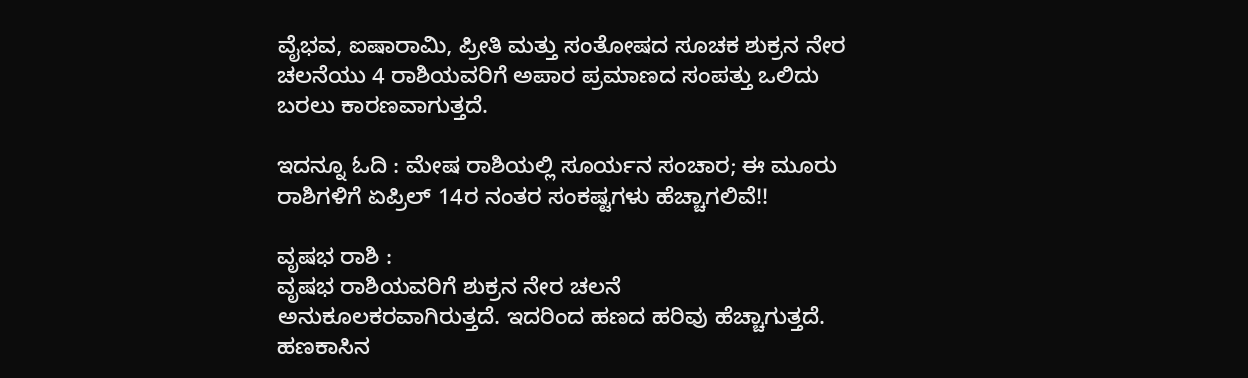ವೈಭವ, ಐಷಾರಾಮಿ, ಪ್ರೀತಿ ಮತ್ತು ಸಂತೋಷದ ಸೂಚಕ ಶುಕ್ರನ ನೇರ ಚಲನೆಯು 4 ರಾಶಿಯವರಿಗೆ ಅಪಾರ ಪ್ರಮಾಣದ ಸಂಪತ್ತು ಒಲಿದು ಬರಲು ಕಾರಣವಾಗುತ್ತದೆ.

ಇದನ್ನೂ ಓದಿ : ಮೇಷ ರಾಶಿಯಲ್ಲಿ ಸೂರ್ಯನ ಸಂಚಾರ; ಈ ಮೂರು ರಾಶಿಗಳಿಗೆ ಏಪ್ರಿಲ್ 14ರ ನಂತರ ಸಂಕಷ್ಟಗಳು ಹೆಚ್ಚಾಗಲಿವೆ!!

ವೃಷಭ ರಾಶಿ :
ವೃಷಭ ರಾಶಿಯವರಿಗೆ ಶುಕ್ರನ ನೇರ ಚಲನೆ ಅನುಕೂಲಕರವಾಗಿರುತ್ತದೆ. ಇದರಿಂದ ಹಣದ ಹರಿವು ಹೆಚ್ಚಾಗುತ್ತದೆ. ಹಣಕಾಸಿನ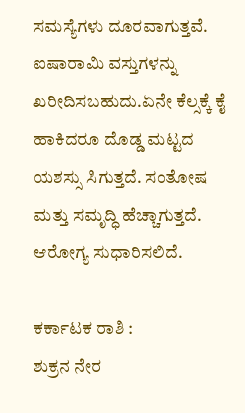ಸಮಸ್ಯೆಗಳು ದೂರವಾಗುತ್ತವೆ. ಐಷಾರಾಮಿ ವಸ್ತುಗಳನ್ನು ಖರೀದಿಸಬಹುದು.ಏನೇ ಕೆಲ್ಸಕ್ಕೆ ಕೈ ಹಾಕಿದರೂ ದೊಡ್ಡ ಮಟ್ಟದ ಯಶಸ್ಸು ಸಿಗುತ್ತದೆ. ಸಂತೋಷ ಮತ್ತು ಸಮೃದ್ಧಿ ಹೆಚ್ಚಾಗುತ್ತದೆ. ಆರೋಗ್ಯ ಸುಧಾರಿಸಲಿದೆ.

ಕರ್ಕಾಟಕ ರಾಶಿ :
ಶುಕ್ರನ ನೇರ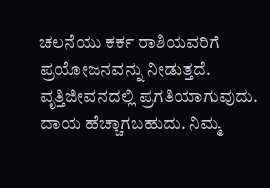ಚಲನೆಯು ಕರ್ಕ ರಾಶಿಯವರಿಗೆ ಪ್ರಯೋಜನವನ್ನು ನೀಡುತ್ತದೆ.  ವೃತ್ತಿಜೀವನದಲ್ಲಿ ಪ್ರಗತಿಯಾಗುವುದು. ದಾಯ ಹೆಚ್ಚಾಗಬಹುದು. ನಿಮ್ಮ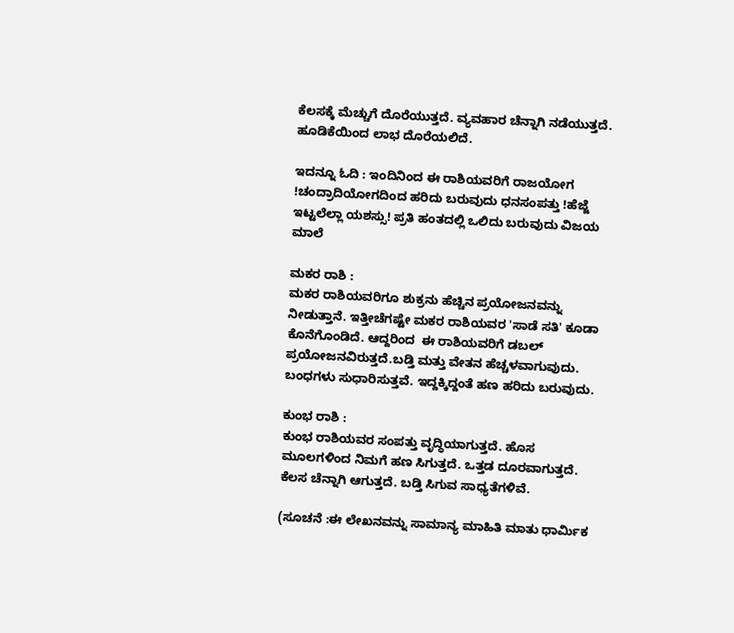ಕೆಲಸಕ್ಕೆ ಮೆಚ್ಚುಗೆ ದೊರೆಯುತ್ತದೆ. ವ್ಯವಹಾರ ಚೆನ್ನಾಗಿ ನಡೆಯುತ್ತದೆ. ಹೂಡಿಕೆಯಿಂದ ಲಾಭ ದೊರೆಯಲಿದೆ.

ಇದನ್ನೂ ಓದಿ : ಇಂದಿನಿಂದ ಈ ರಾಶಿಯವರಿಗೆ ರಾಜಯೋಗ !ಚಂದ್ರಾದಿಯೋಗದಿಂದ ಹರಿದು ಬರುವುದು ಧನಸಂಪತ್ತು !ಹೆಜ್ಜೆ ಇಟ್ಟಲೆಲ್ಲಾ ಯಶಸ್ಸು! ಪ್ರತಿ ಹಂತದಲ್ಲಿ ಒಲಿದು ಬರುವುದು ವಿಜಯ ಮಾಲೆ

ಮಕರ ರಾಶಿ :
ಮಕರ ರಾಶಿಯವರಿಗೂ ಶುಕ್ರನು ಹೆಚ್ಚಿನ ಪ್ರಯೋಜನವನ್ನು ನೀಡುತ್ತಾನೆ. ಇತ್ತೀಚೆಗಷ್ಟೇ ಮಕರ ರಾಶಿಯವರ 'ಸಾಡೆ ಸತಿ' ಕೂಡಾ ಕೊನೆಗೊಂಡಿದೆ. ಆದ್ದರಿಂದ  ಈ ರಾಶಿಯವರಿಗೆ ಡಬಲ್ ಪ್ರಯೋಜನವಿರುತ್ತದೆ.ಬಡ್ತಿ ಮತ್ತು ವೇತನ ಹೆಚ್ಚಳವಾಗುವುದು. ಬಂಧಗಳು ಸುಧಾರಿಸುತ್ತವೆ. ಇದ್ದಕ್ಕಿದ್ದಂತೆ ಹಣ ಹರಿದು ಬರುವುದು.

ಕುಂಭ ರಾಶಿ :
ಕುಂಭ ರಾಶಿಯವರ ಸಂಪತ್ತು ವೃದ್ಧಿಯಾಗುತ್ತದೆ. ಹೊಸ ಮೂಲಗಳಿಂದ ನಿಮಗೆ ಹಣ ಸಿಗುತ್ತದೆ. ಒತ್ತಡ ದೂರವಾಗುತ್ತದೆ. ಕೆಲಸ ಚೆನ್ನಾಗಿ ಆಗುತ್ತದೆ. ಬಡ್ತಿ ಸಿಗುವ ಸಾಧ್ಯತೆಗಳಿವೆ.

(ಸೂಚನೆ :ಈ ಲೇಖನವನ್ನು ಸಾಮಾನ್ಯ ಮಾಹಿತಿ ಮಾತು ಧಾರ್ಮಿಕ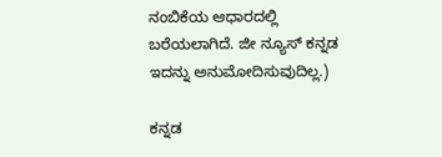ನಂಬಿಕೆಯ ಆಧಾರದಲ್ಲಿ ಬರೆಯಲಾಗಿದೆ. ಜೀ ನ್ಯೂಸ್ ಕನ್ನಡ ಇದನ್ನು ಅನುಮೋದಿಸುವುದಿಲ್ಲ.)

ಕನ್ನಡ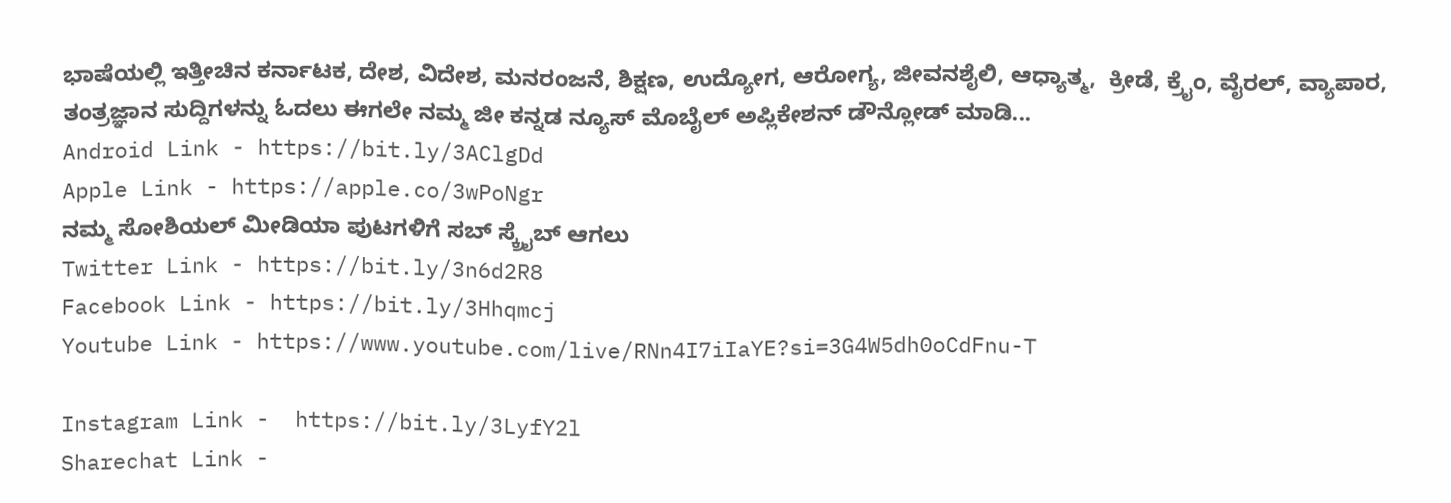ಭಾಷೆಯಲ್ಲಿ ಇತ್ತೀಚಿನ ಕರ್ನಾಟಕ, ದೇಶ, ವಿದೇಶ, ಮನರಂಜನೆ, ಶಿಕ್ಷಣ, ಉದ್ಯೋಗ, ಆರೋಗ್ಯ, ಜೀವನಶೈಲಿ, ಆಧ್ಯಾತ್ಮ,  ಕ್ರೀಡೆ, ಕ್ರೈಂ, ವೈರಲ್, ವ್ಯಾಪಾರ, ತಂತ್ರಜ್ಞಾನ ಸುದ್ದಿಗಳನ್ನು ಓದಲು ಈಗಲೇ ನಮ್ಮ ಜೀ ಕನ್ನಡ ನ್ಯೂಸ್ ಮೊಬೈಲ್ ಅಪ್ಲಿಕೇಶನ್ ಡೌನ್ಲೋಡ್ ಮಾಡಿ...
Android Link - https://bit.ly/3AClgDd
Apple Link - https://apple.co/3wPoNgr
ನಮ್ಮ ಸೋಶಿಯಲ್ ಮೀಡಿಯಾ ಪುಟಗಳಿಗೆ ಸಬ್ ಸ್ಕ್ರೈಬ್ ಆಗಲು
Twitter Link - https://bit.ly/3n6d2R8
Facebook Link - https://bit.ly/3Hhqmcj
Youtube Link - https://www.youtube.com/live/RNn4I7iIaYE?si=3G4W5dh0oCdFnu-T

Instagram Link -  https://bit.ly/3LyfY2l
Sharechat Link -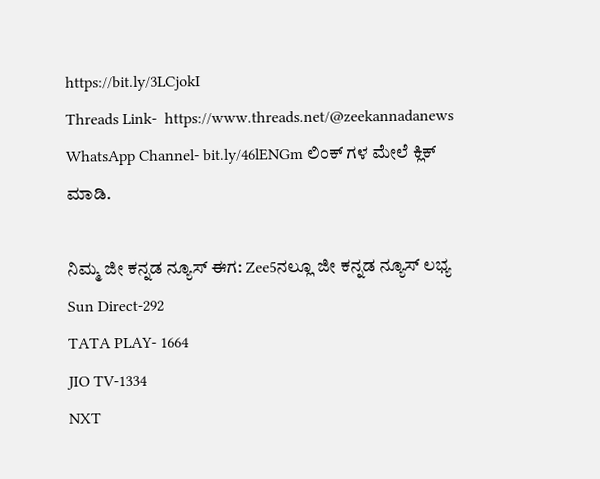https://bit.ly/3LCjokI
Threads Link-  https://www.threads.net/@zeekannadanews
WhatsApp Channel- bit.ly/46lENGm ಲಿಂಕ್ ಗಳ ಮೇಲೆ ಕ್ಲಿಕ್ ಮಾಡಿ.

ನಿಮ್ಮ ಜೀ ಕನ್ನಡ ನ್ಯೂಸ್‌ ಈಗ: Zee5ನಲ್ಲೂ ಜೀ ಕನ್ನಡ ನ್ಯೂಸ್‌ ಲಭ್ಯ
Sun Direct-292
TATA PLAY- 1664
JIO TV-1334
NXT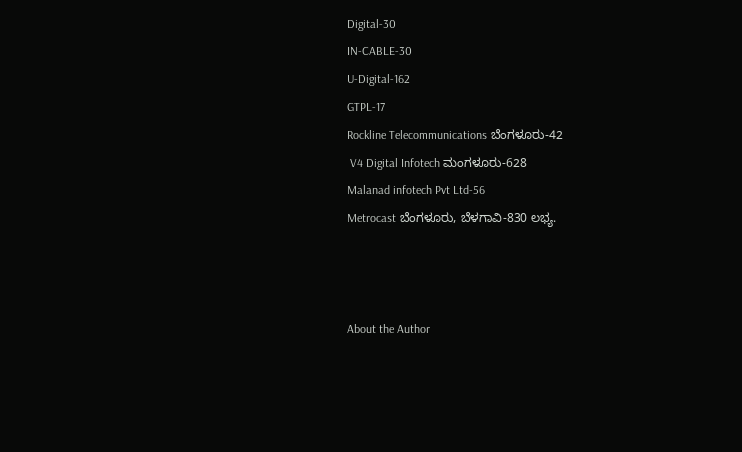Digital-30
IN-CABLE-30
U-Digital-162
GTPL-17
Rockline Telecommunications ಬೆಂಗಳೂರು-42
 V4 Digital Infotech ಮಂಗಳೂರು-628
Malanad infotech Pvt Ltd-56
Metrocast ಬೆಂಗಳೂರು, ಬೆಳಗಾವಿ-830 ಲಭ್ಯ.



About the Author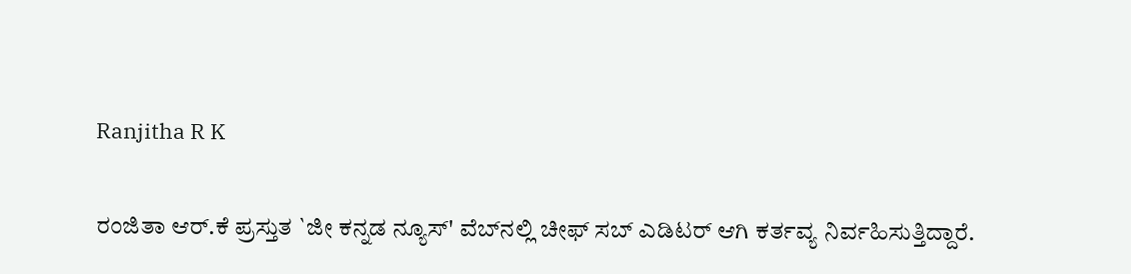Ranjitha R K

ರಂಜಿತಾ ಆರ್.ಕೆ ಪ್ರಸ್ತುತ `ಜೀ ಕನ್ನಡ ನ್ಯೂಸ್‌' ವೆಬ್‌ನಲ್ಲಿ ಚೀಫ್ ಸಬ್ ಎಡಿಟರ್ ಆಗಿ ಕರ್ತವ್ಯ ನಿರ್ವಹಿಸುತ್ತಿದ್ದಾರೆ.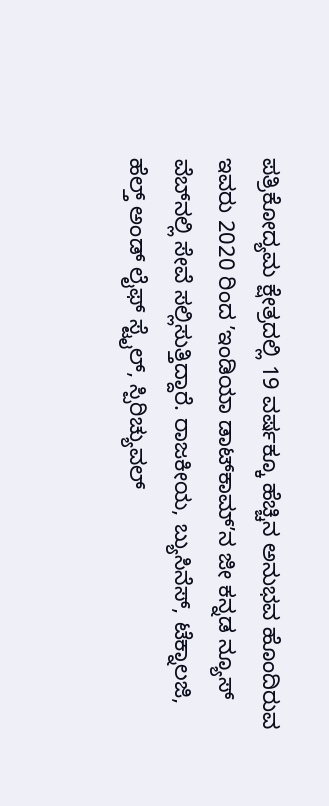ಪತ್ರಿಕೋದ್ಯಮ ಕ್ಷೇತ್ರದಲ್ಲಿ 19 ವರ್ಷಕ್ಕೂ ಹೆಚ್ಚಿನ ಅನುಭವ ಹೊಂದಿರುವ ಇವರು 2020 ರಿಂದ ʼಇಂಡಿಯಾ ಡಾಟ್‌ಕಾಮ್‌ʼನ ಜೀ ಕನ್ನಡ ನ್ಯೂಸ್‌ ವೆಬ್‌ನಲ್ಲಿ ಸೇವೆ ಸಲ್ಲಿಸುತ್ತಿದ್ದಾರೆ. ರಾಜಕೀಯ, ಬ್ಯುಸಿನೆಸ್, ಟೆಕ್ನಾಲಜಿ, ಹೆಲ್ತ್ ಅಂಡ್ ಲೈಫ್ ಸ್ಟೈಲ್, ಸ್ಪಿರಿಚ್ಯುವಲ್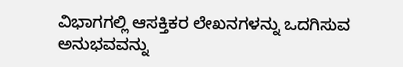ವಿಭಾಗಗಲ್ಲಿ ಆಸಕ್ತಿಕರ ಲೇಖನಗಳನ್ನು ಒದಗಿಸುವ ಅನುಭವವನ್ನು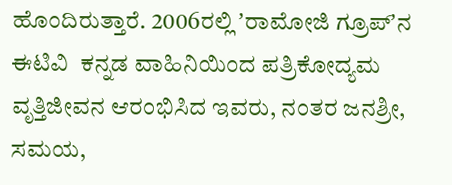ಹೊಂದಿರುತ್ತಾರೆ. 2006ರಲ್ಲಿ ʼರಾಮೋಜಿ ಗ್ರೂಪ್‌ʼನ ಈಟಿವಿ  ಕನ್ನಡ ವಾಹಿನಿಯಿಂದ ಪತ್ರಿಕೋದ್ಯಮ ವೃತ್ತಿಜೀವನ ಆರಂಭಿಸಿದ ಇವರು, ನಂತರ ಜನಶ್ರೀ, ಸಮಯ,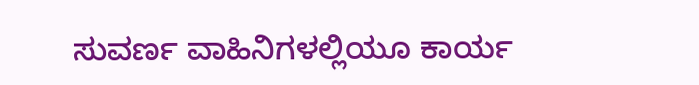ಸುವರ್ಣ ವಾಹಿನಿಗಳಲ್ಲಿಯೂ ಕಾರ್ಯ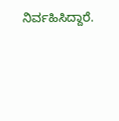ನಿರ್ವಹಿಸಿದ್ದಾರೆ.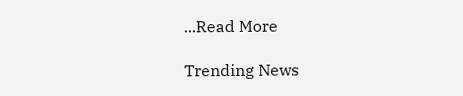...Read More

Trending News